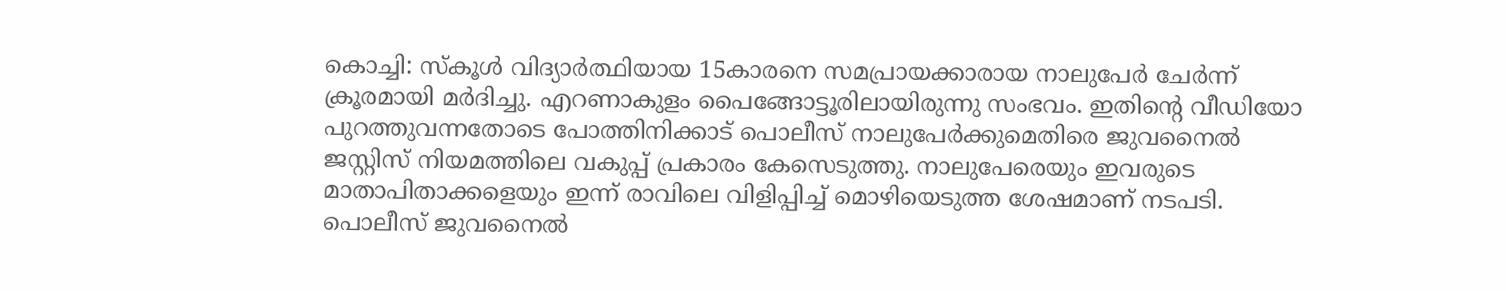കൊച്ചി: സ്കൂൾ വിദ്യാർത്ഥിയായ 15കാരനെ സമപ്രായക്കാരായ നാലുപേർ ചേർന്ന് ക്രൂരമായി മർദിച്ചു. എറണാകുളം പൈങ്ങോട്ടൂരിലായിരുന്നു സംഭവം. ഇതിന്റെ വീഡിയോ പുറത്തുവന്നതോടെ പോത്തിനിക്കാട് പൊലീസ് നാലുപേർക്കുമെതിരെ ജുവനൈൽ ജസ്റ്റിസ് നിയമത്തിലെ വകുപ്പ് പ്രകാരം കേസെടുത്തു. നാലുപേരെയും ഇവരുടെ മാതാപിതാക്കളെയും ഇന്ന് രാവിലെ വിളിപ്പിച്ച് മൊഴിയെടുത്ത ശേഷമാണ് നടപടി. പൊലീസ് ജുവനൈൽ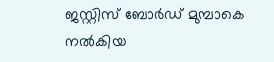ജസ്റ്റിസ് ബോർഡ് മുമ്പാകെ നൽകിയ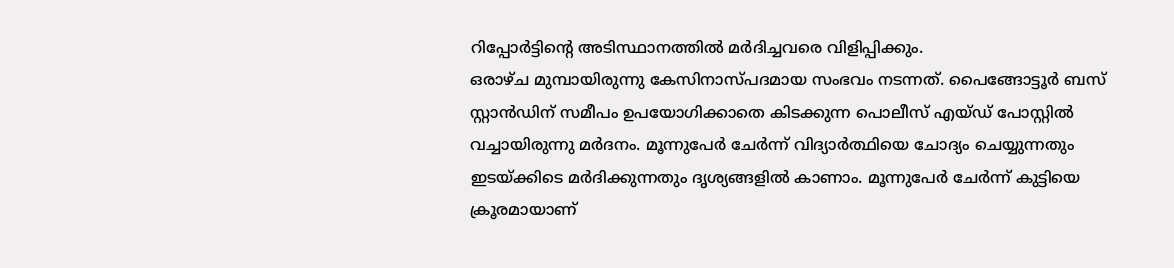റിപ്പോർട്ടിന്റെ അടിസ്ഥാനത്തിൽ മർദിച്ചവരെ വിളിപ്പിക്കും.
ഒരാഴ്ച മുമ്പായിരുന്നു കേസിനാസ്പദമായ സംഭവം നടന്നത്. പൈങ്ങോട്ടൂർ ബസ് സ്റ്റാൻഡിന് സമീപം ഉപയോഗിക്കാതെ കിടക്കുന്ന പൊലീസ് എയ്ഡ് പോസ്റ്റിൽ വച്ചായിരുന്നു മർദനം. മൂന്നുപേർ ചേർന്ന് വിദ്യാർത്ഥിയെ ചോദ്യം ചെയ്യുന്നതും ഇടയ്ക്കിടെ മർദിക്കുന്നതും ദൃശ്യങ്ങളിൽ കാണാം. മൂന്നുപേർ ചേർന്ന് കുട്ടിയെ ക്രൂരമായാണ്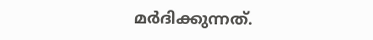മർദിക്കുന്നത്.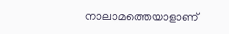നാലാമത്തെയാളാണ്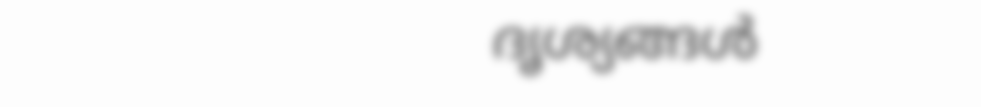ദൃശ്യങ്ങൾ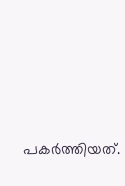പകർത്തിയത്.